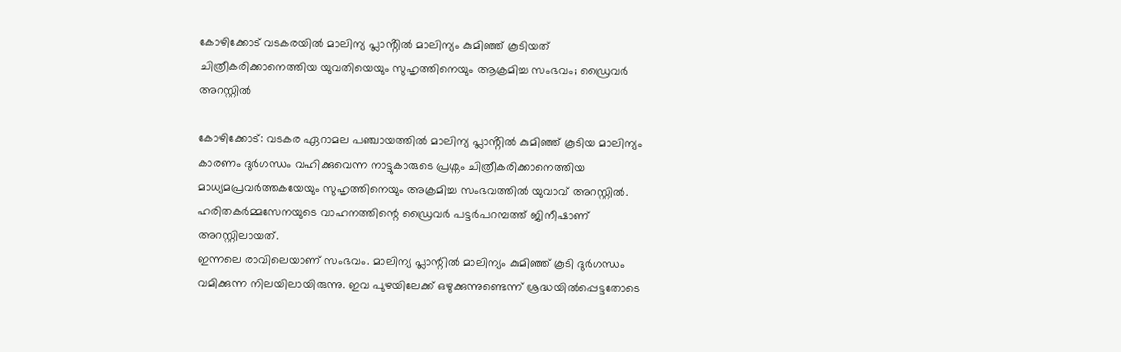കോഴിക്കോട് വടകരയിൽ മാലിന്യ പ്ലാൻ്റിൽ മാലിന്യം കുമിഞ്ഞ് കൂടിയത് ചിത്രീകരിക്കാനെത്തിയ യുവതിയെയും സുഹൃത്തിനെയും ആക്രമിച്ച സംഭവം; ഡ്രൈവർ അറസ്റ്റിൽ

കോഴിക്കോട്: വടകര ഏറാമല പഞ്ചായത്തിൽ മാലിന്യ പ്ലാൻ്റിൽ കുമിഞ്ഞ് കൂടിയ മാലിന്യം കാരണം ദുർഗന്ധം വഹിക്കുവെന്ന നാട്ടുകാരുടെ പ്രശ്നം ചിത്രീകരിക്കാനെത്തിയ മാധ്യമപ്രവർത്തകയേയും സുഹൃത്തിനെയും അക്രമിച്ച സംഭവത്തിൽ യുവാവ് അറസ്റ്റിൽ. ഹരിതകർമ്മസേനയുടെ വാഹനത്തിന്റെ ഡ്രൈവർ പട്ടർപറമ്പത്ത് ജിനീഷാണ് അറസ്റ്റിലായത്.
ഇന്നലെ രാവിലെയാണ് സംഭവം. മാലിന്യ പ്ലാന്റിൽ മാലിന്യം കുമിഞ്ഞ് കൂടി ദുർഗന്ധം വമിക്കുന്ന നിലയിലായിരുന്നു. ഇവ പുഴയിലേക്ക് ഒഴുക്കുന്നുണ്ടെന്ന് ശ്രദ്ധയിൽപ്പെട്ടതോടെ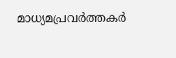മാധ്യമപ്രവർത്തകർ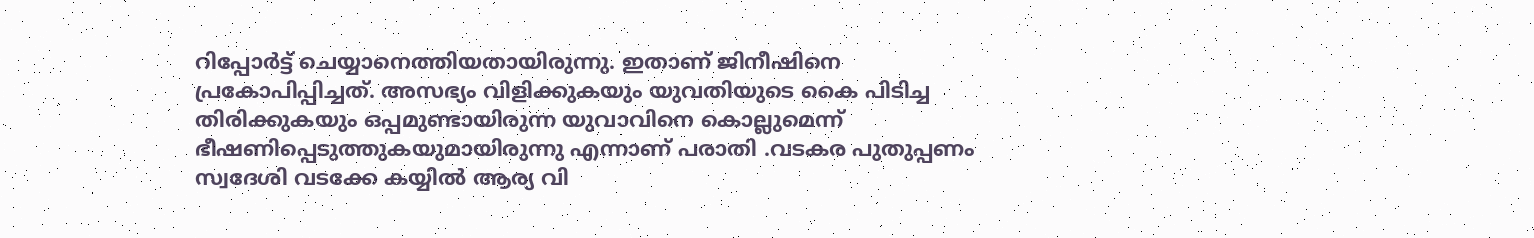റിപ്പോർട്ട് ചെയ്യാനെത്തിയതായിരുന്നു. ഇതാണ് ജിനീഷിനെ പ്രകോപിപ്പിച്ചത്. അസഭ്യം വിളിക്കുകയും യുവതിയുടെ കൈ പിടിച്ച തിരിക്കുകയും ഒപ്പമുണ്ടായിരുന്ന യുവാവിനെ കൊല്ലുമെന്ന് ഭീഷണിപ്പെടുത്തുകയുമായിരുന്നു എന്നാണ് പരാതി .വടകര പുതുപ്പണം സ്വദേശി വടക്കേ കയ്യിൽ ആര്യ വി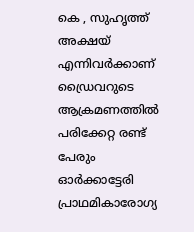കെ , സുഹൃത്ത് അക്ഷയ് എന്നിവർക്കാണ് ഡ്രൈവറുടെ ആക്രമണത്തിൽ പരിക്കേറ്റ രണ്ട് പേരും ഓർക്കാട്ടേരി പ്രാഥമികാരോഗ്യ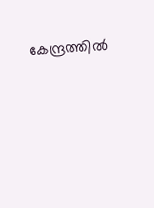കേന്ദ്രത്തിൽ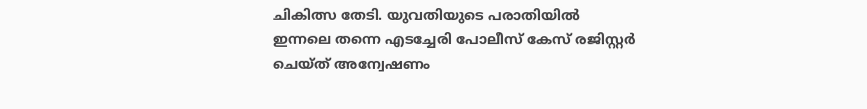ചികിത്സ തേടി. യുവതിയുടെ പരാതിയിൽ ഇന്നലെ തന്നെ എടച്ചേരി പോലീസ് കേസ് രജിസ്റ്റർ ചെയ്ത് അന്വേഷണം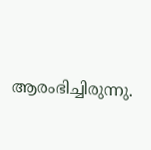ആരംഭിച്ചിരുന്നു.